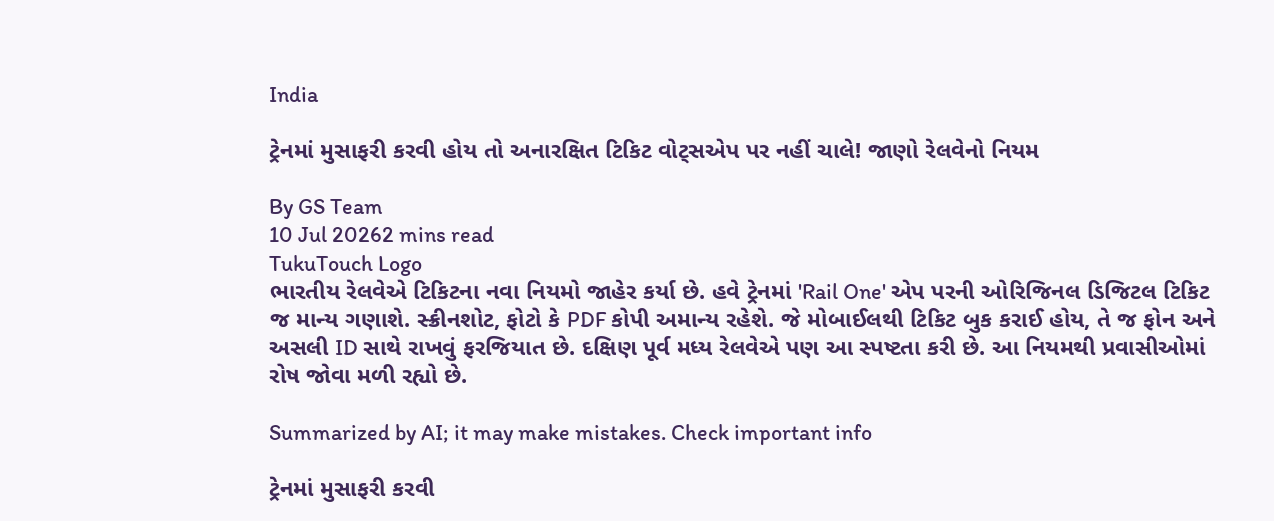India

ટ્રેનમાં મુસાફરી કરવી હોય તો અનારક્ષિત ટિકિટ વોટ્સએપ પર નહીં ચાલે! જાણો રેલવેનો નિયમ

By GS Team
10 Jul 20262 mins read
TukuTouch Logo
ભારતીય રેલવેએ ટિકિટના નવા નિયમો જાહેર કર્યા છે. હવે ટ્રેનમાં 'Rail One' એપ પરની ઓરિજિનલ ડિજિટલ ટિકિટ જ માન્ય ગણાશે. સ્ક્રીનશોટ, ફોટો કે PDF કોપી અમાન્ય રહેશે. જે મોબાઈલથી ટિકિટ બુક કરાઈ હોય, તે જ ફોન અને અસલી ID સાથે રાખવું ફરજિયાત છે. દક્ષિણ પૂર્વ મધ્ય રેલવેએ પણ આ સ્પષ્ટતા કરી છે. આ નિયમથી પ્રવાસીઓમાં રોષ જોવા મળી રહ્યો છે.

Summarized by AI; it may make mistakes. Check important info

ટ્રેનમાં મુસાફરી કરવી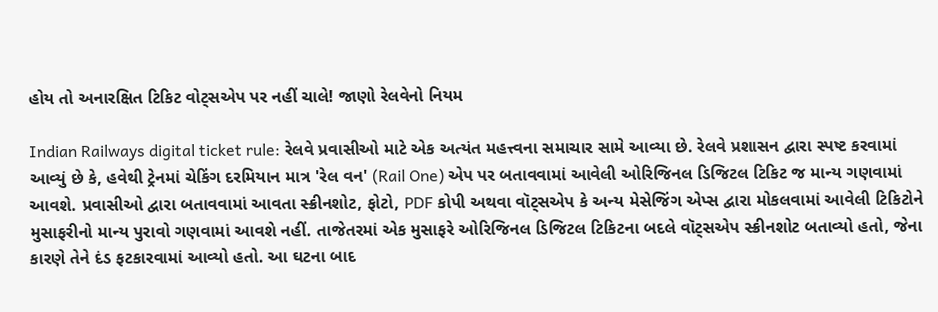હોય તો અનારક્ષિત ટિકિટ વોટ્સએપ પર નહીં ચાલે! જાણો રેલવેનો નિયમ

Indian Railways digital ticket rule: રેલવે પ્રવાસીઓ માટે એક અત્યંત મહત્ત્વના સમાચાર સામે આવ્યા છે. રેલવે પ્રશાસન દ્વારા સ્પષ્ટ કરવામાં આવ્યું છે કે, હવેથી ટ્રેનમાં ચેકિંગ દરમિયાન માત્ર 'રેલ વન' (Rail One) એપ પર બતાવવામાં આવેલી ઓરિજિનલ ડિજિટલ ટિકિટ જ માન્ય ગણવામાં આવશે. પ્રવાસીઓ દ્વારા બતાવવામાં આવતા સ્ક્રીનશોટ, ફોટો, PDF કોપી અથવા વૉટ્સએપ કે અન્ય મેસેજિંગ એપ્સ દ્વારા મોકલવામાં આવેલી ટિકિટોને મુસાફરીનો માન્ય પુરાવો ગણવામાં આવશે નહીં. તાજેતરમાં એક મુસાફરે ઓરિજિનલ ડિજિટલ ટિકિટના બદલે વૉટ્સએપ સ્ક્રીનશોટ બતાવ્યો હતો, જેના કારણે તેને દંડ ફટકારવામાં આવ્યો હતો. આ ઘટના બાદ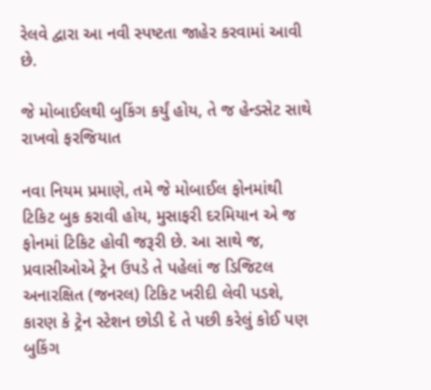રેલવે દ્વારા આ નવી સ્પષ્ટતા જાહેર કરવામાં આવી છે.

જે મોબાઈલથી બુકિંગ કર્યું હોય, તે જ હેન્ડસેટ સાથે રાખવો ફરજિયાત

નવા નિયમ પ્રમાણે, તમે જે મોબાઈલ ફોનમાંથી ટિકિટ બુક કરાવી હોય, મુસાફરી દરમિયાન એ જ ફોનમાં ટિકિટ હોવી જરૂરી છે. આ સાથે જ, પ્રવાસીઓએ ટ્રેન ઉપડે તે પહેલાં જ ડિજિટલ અનારક્ષિત (જનરલ) ટિકિટ ખરીદી લેવી પડશે, કારણ કે ટ્રેન સ્ટેશન છોડી દે તે પછી કરેલું કોઈ પણ બુકિંગ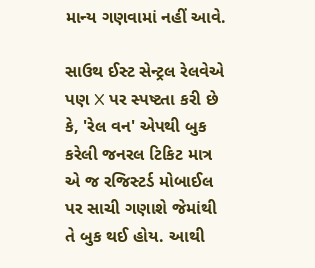માન્ય ગણવામાં નહીં આવે.

સાઉથ ઈસ્ટ સેન્ટ્રલ રેલવેએ પણ X પર સ્પષ્ટતા કરી છે કે, 'રેલ વન' એપથી બુક કરેલી જનરલ ટિકિટ માત્ર એ જ રજિસ્ટર્ડ મોબાઈલ પર સાચી ગણાશે જેમાંથી તે બુક થઈ હોય. આથી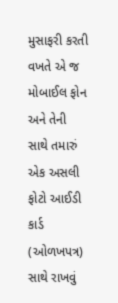મુસાફરી કરતી વખતે એ જ મોબાઈલ ફોન અને તેની સાથે તમારું એક અસલી ફોટો આઈડી કાર્ડ (ઓળખપત્ર) સાથે રાખવું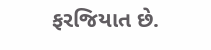ફરજિયાત છે.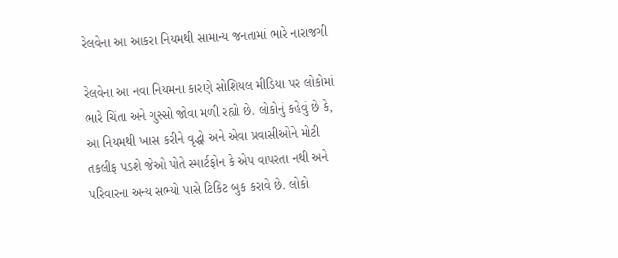રેલવેના આ આકરા નિયમથી સામાન્ય જનતામાં ભારે નારાજગી

રેલવેના આ નવા નિયમના કારણે સોશિયલ મીડિયા પર લોકોમાં ભારે ચિંતા અને ગુસ્સો જોવા મળી રહ્યો છે. લોકોનું કહેવું છે કે, આ નિયમથી ખાસ કરીને વૃદ્ધો અને એવા પ્રવાસીઓને મોટી તકલીફ પડશે જેઓ પોતે સ્માર્ટફોન કે એપ વાપરતા નથી અને પરિવારના અન્ય સભ્યો પાસે ટિકિટ બુક કરાવે છે. લોકો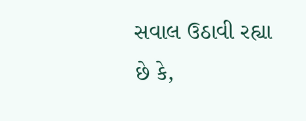સવાલ ઉઠાવી રહ્યા છે કે,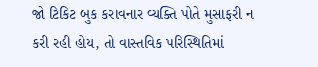જો ટિકિટ બુક કરાવનાર વ્યક્તિ પોતે મુસાફરી ન કરી રહી હોય, તો વાસ્તવિક પરિસ્થિતિમાં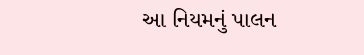આ નિયમનું પાલન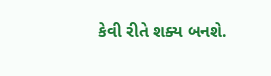કેવી રીતે શક્ય બનશે.